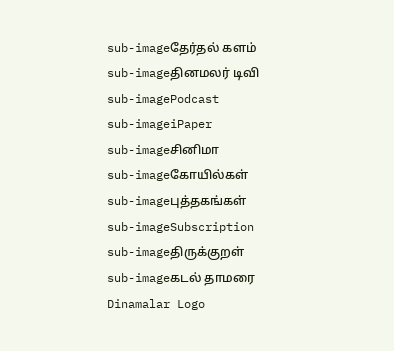sub-imageதேர்தல் களம்
sub-imageதினமலர் டிவி
sub-imagePodcast
sub-imageiPaper
sub-imageசினிமா
sub-imageகோயில்கள்
sub-imageபுத்தகங்கள்
sub-imageSubscription
sub-imageதிருக்குறள்
sub-imageகடல் தாமரை
Dinamalar Logo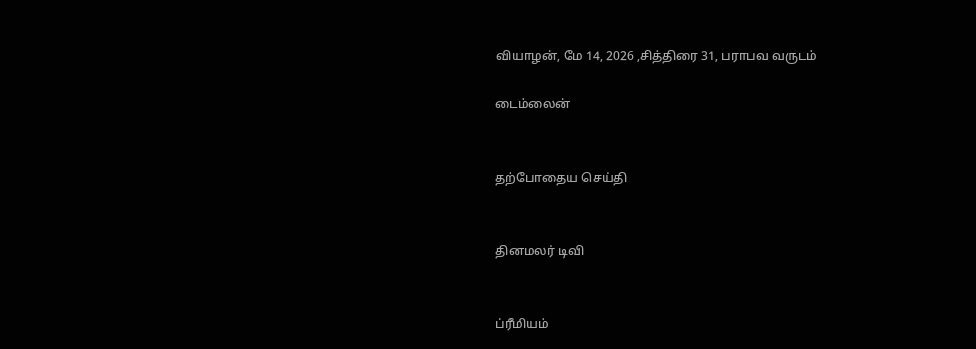வியாழன், மே 14, 2026 ,சித்திரை 31, பராபவ வருடம்

டைம்லைன்


தற்போதைய செய்தி


தினமலர் டிவி


ப்ரீமியம்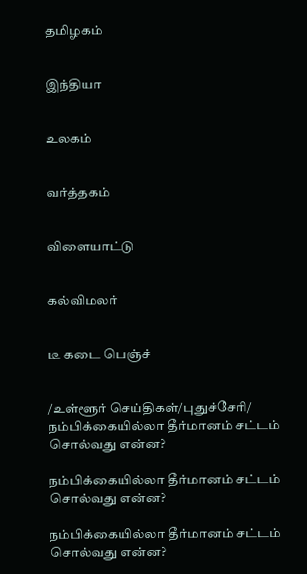தமிழகம்


இந்தியா


உலகம்


வர்த்தகம்


விளையாட்டு


கல்விமலர்


டீ கடை பெஞ்ச்


/உள்ளூர் செய்திகள்/புதுச்சேரி/ நம்பிக்கையில்லா தீர்மானம் சட்டம் சொல்வது என்ன?

நம்பிக்கையில்லா தீர்மானம் சட்டம் சொல்வது என்ன?

நம்பிக்கையில்லா தீர்மானம் சட்டம் சொல்வது என்ன?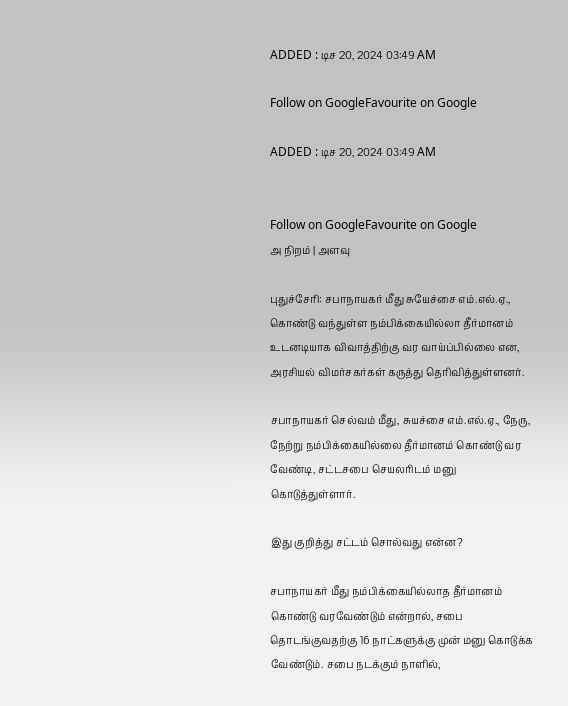ADDED : டிச 20, 2024 03:49 AM

Follow on GoogleFavourite on Google

ADDED : டிச 20, 2024 03:49 AM


Follow on GoogleFavourite on Google
அ நிறம் | அளவு

புதுச்சேரி: சபாநாயகர் மீது சுயேச்சை எம்.எல்.ஏ., கொண்டு வந்துள்ள நம்பிக்கையில்லா தீர்மானம் உடனடியாக விவாத்திற்கு வர வாய்ப்பில்லை என, அரசியல் விமர்சகர்கள் கருத்து தெரிவித்துள்ளனர்.

சபாநாயகர் செல்வம் மீது, சுயச்சை எம்.எல்.ஏ., நேரு, நேற்று நம்பிக்கையில்லை தீர்மானம் கொண்டு வர வேண்டி, சட்டசபை செயலரிடம் மனு கொடுத்துள்ளார்.

இது குறித்து சட்டம் சொல்வது என்ன?

சபாநாயகர் மீது நம்பிக்கையில்லாத தீர்மானம் கொண்டு வரவேண்டும் என்றால், சபை தொடங்குவதற்கு 16 நாட்களுக்கு முன் மனு கொடுக்க வேண்டும். சபை நடக்கும் நாளில்,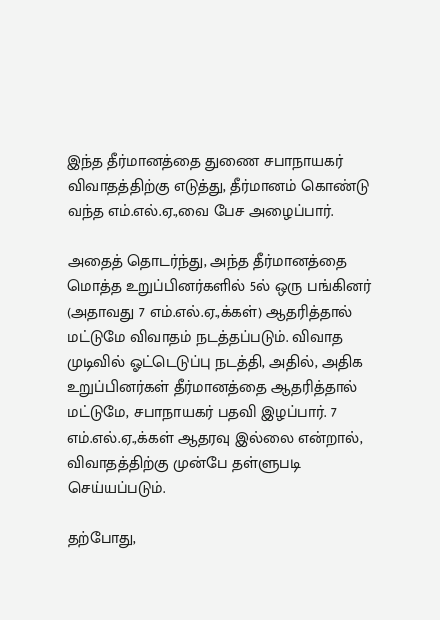இந்த தீர்மானத்தை துணை சபாநாயகர் விவாதத்திற்கு எடுத்து, தீர்மானம் கொண்டு வந்த எம்.எல்.ஏ.,வை பேச அழைப்பார்.

அதைத் தொடர்ந்து, அந்த தீர்மானத்தை மொத்த உறுப்பினர்களில் 5ல் ஒரு பங்கினர் (அதாவது 7 எம்.எல்.ஏ.,க்கள்) ஆதரித்தால் மட்டுமே விவாதம் நடத்தப்படும். விவாத முடிவில் ஓட்டெடுப்பு நடத்தி, அதில், அதிக உறுப்பினர்கள் தீர்மானத்தை ஆதரித்தால் மட்டுமே, சபாநாயகர் பதவி இழப்பார். 7 எம்.எல்.ஏ.,க்கள் ஆதரவு இல்லை என்றால், விவாதத்திற்கு முன்பே தள்ளுபடி செய்யப்படும்.

தற்போது,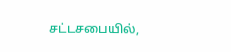சட்டசபையில்,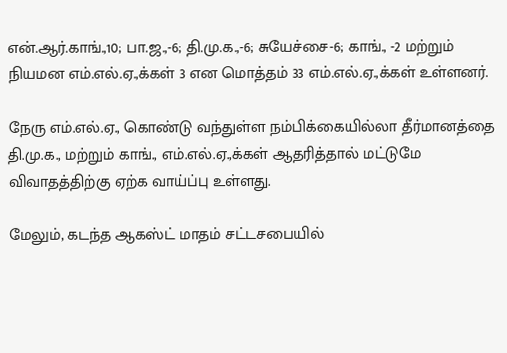என்.ஆர்.காங்.,10; பா.ஜ.,-6; தி.மு.க.,-6; சுயேச்சை-6; காங்., -2 மற்றும் நியமன எம்.எல்.ஏ.,க்கள் 3 என மொத்தம் 33 எம்.எல்.ஏ.,க்கள் உள்ளனர்.

நேரு எம்.எல்.ஏ., கொண்டு வந்துள்ள நம்பிக்கையில்லா தீர்மானத்தை தி.மு.க., மற்றும் காங்., எம்.எல்.ஏ.,க்கள் ஆதரித்தால் மட்டுமே விவாதத்திற்கு ஏற்க வாய்ப்பு உள்ளது.

மேலும், கடந்த ஆகஸ்ட் மாதம் சட்டசபையில்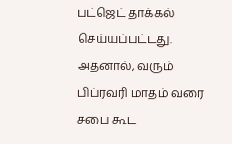பட்ஜெட் தாக்கல் செய்யப்பட்டது. அதனால், வரும் பிப்ரவரி மாதம் வரை சபை கூட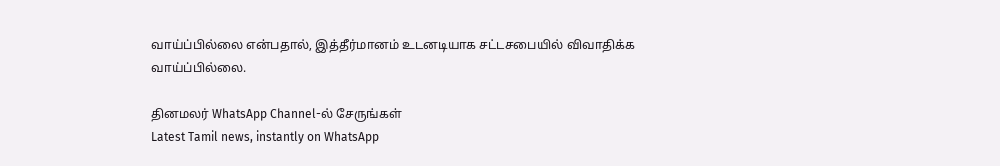வாய்ப்பில்லை என்பதால், இத்தீர்மானம் உடனடியாக சட்டசபையில் விவாதிக்க வாய்ப்பில்லை.

தினமலர் WhatsApp Channel-ல் சேருங்கள்
Latest Tamil news, instantly on WhatsApp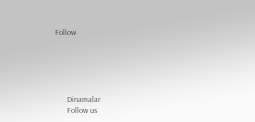Follow





      Dinamalar
      Follow us